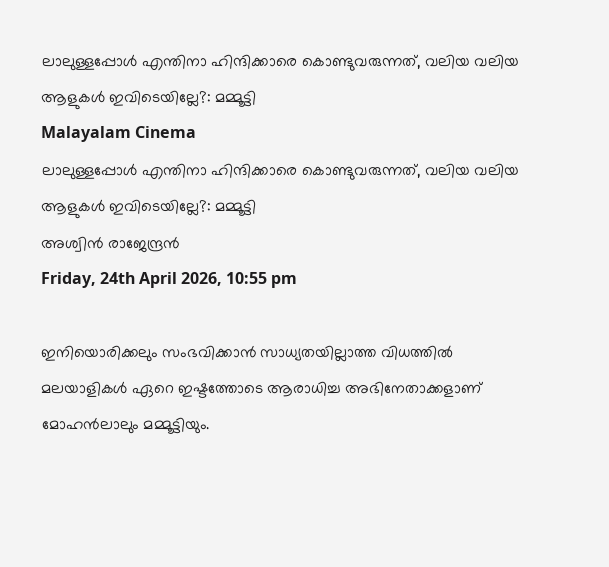ലാലുള്ളപ്പോള്‍ എന്തിനാ ഹിന്ദിക്കാരെ കൊണ്ടുവരുന്നത്, വലിയ വലിയ ആളുകള്‍ ഇവിടെയില്ലേ?: മമ്മൂട്ടി
Malayalam Cinema
ലാലുള്ളപ്പോള്‍ എന്തിനാ ഹിന്ദിക്കാരെ കൊണ്ടുവരുന്നത്, വലിയ വലിയ ആളുകള്‍ ഇവിടെയില്ലേ?: മമ്മൂട്ടി
അശ്വിന്‍ രാജേന്ദ്രന്‍
Friday, 24th April 2026, 10:55 pm

ഇനിയൊരിക്കലും സംഭവിക്കാന്‍ സാധ്യതയില്ലാത്ത വിധത്തില്‍ മലയാളികള്‍ ഏറെ ഇഷ്ടത്തോടെ ആരാധിച്ച അഭിനേതാക്കളാണ് മോഹന്‍ലാലും മമ്മൂട്ടിയും.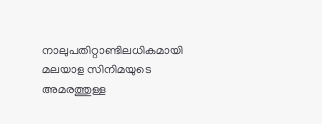നാലുപതിറ്റാണ്ടിലധികമായി മലയാള സിനിമയുടെ അമരത്തുള്ള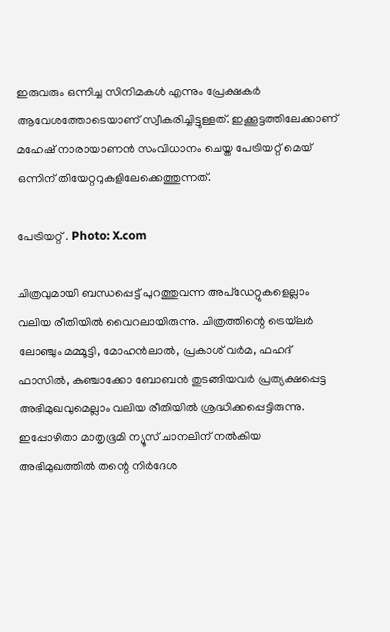ഇരുവരും ഒന്നിച്ച സിനിമകള്‍ എന്നും പ്രേക്ഷകര്‍ ആവേശത്തോടെയാണ് സ്വീകരിച്ചിട്ടുള്ളത്. ഇക്കൂട്ടത്തിലേക്കാണ് മഹേഷ് നാരായാണന്‍ സംവിധാനം ചെയ്ത പേട്രിയറ്റ് മെയ് ഒന്നിന് തിയേറ്ററുകളിലേക്കെത്തുന്നത്.

പേട്രിയറ്റ് . Photo: X.com

ചിത്രവുമായി ബന്ധപ്പെട്ട് പുറത്തുവന്ന അപ്‌ഡേറ്റുകളെല്ലാം വലിയ രീതിയില്‍ വൈറലായിരുന്നു. ചിത്രത്തിന്റെ ട്രെയ്‌ലര്‍ ലോഞ്ചും മമ്മൂട്ടി, മോഹന്‍ലാല്‍, പ്രകാശ് വര്‍മ, ഫഹദ് ഫാസില്‍, കുഞ്ചാക്കോ ബോബന്‍ തുടങ്ങിയവര്‍ പ്രത്യക്ഷപ്പെട്ട അഭിമുഖവുമെല്ലാം വലിയ രീതിയില്‍ ശ്രദ്ധിക്കപ്പെട്ടിരുന്നു. ഇപ്പോഴിതാ മാതൃഭൂമി ന്യൂസ് ചാനലിന് നല്‍കിയ അഭിമുഖത്തില്‍ തന്റെ നിര്‍ദേശ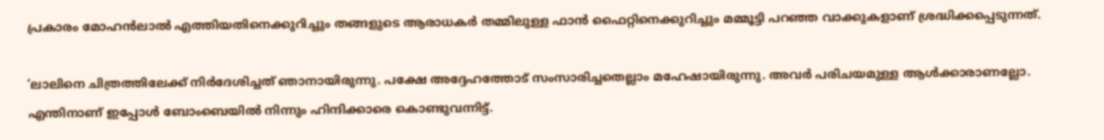പ്രകാരം മോഹന്‍ലാല്‍ എത്തിയതിനെക്കുറിച്ചും തങ്ങളുടെ ആരാധകര്‍ തമ്മിലുള്ള ഫാന്‍ ഫൈറ്റിനെക്കുറിച്ചും മമ്മൂട്ടി പറഞ്ഞ വാക്കുകളാണ് ശ്രദ്ധിക്കപ്പെടുന്നത്.

‘ലാലിനെ ചിത്രത്തിലേക്ക് നിര്‍ദേശിച്ചത് ഞാനായിരുന്നു. പക്ഷേ അദ്ദേഹത്തോട് സംസാരിച്ചതെല്ലാം മഹേഷായിരുന്നു. അവര്‍ പരിചയമുള്ള ആള്‍ക്കാരാണല്ലോ. എന്തിനാണ് ഇപ്പോള്‍ ബോംബെയില്‍ നിന്നും ഹിന്ദിക്കാരെ കൊണ്ടുവന്നിട്ട്.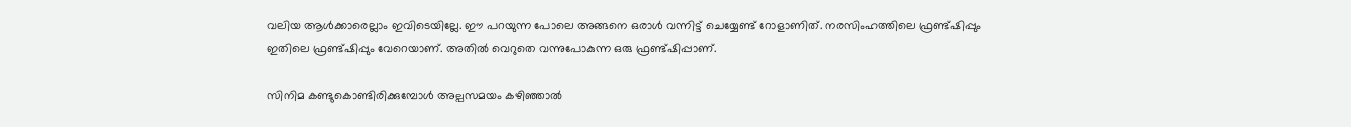വലിയ ആള്‍ക്കാരെല്ലാം ഇവിടെയില്ലേ. ഈ പറയുന്ന പോലെ അങ്ങനെ ഒരാള്‍ വന്നിട്ട് ചെയ്യേണ്ട് റോളാണിത്. നരസിംഹത്തിലെ ഫ്രണ്ട്ഷിപ്പും ഇതിലെ ഫ്രണ്ട്ഷിപ്പും വേറെയാണ്. അതില്‍ വെറുതെ വന്നുപോകുന്ന ഒരു ഫ്രണ്ട്ഷിപ്പാണ്.

സിനിമ കണ്ടുകൊണ്ടിരിക്കുമ്പോള്‍ അല്പസമയം കഴിഞ്ഞാല്‍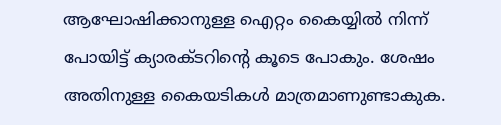ആഘോഷിക്കാനുള്ള ഐറ്റം കൈയ്യില്‍ നിന്ന് പോയിട്ട് ക്യാരക്ടറിന്റെ കൂടെ പോകും. ശേഷം അതിനുള്ള കൈയടികള്‍ മാത്രമാണുണ്ടാകുക.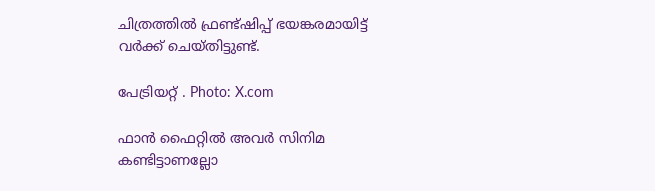ചിത്രത്തില്‍ ഫ്രണ്ട്ഷിപ്പ് ഭയങ്കരമായിട്ട് വര്‍ക്ക് ചെയ്തിട്ടുണ്ട്.

പേട്രിയറ്റ് . Photo: X.com

ഫാന്‍ ഫൈറ്റില്‍ അവര്‍ സിനിമ കണ്ടിട്ടാണല്ലോ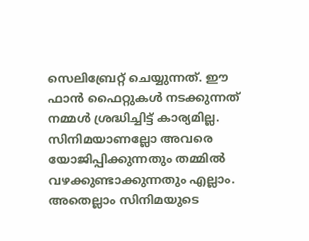സെലിബ്രേറ്റ് ചെയ്യുന്നത്. ഈ ഫാന്‍ ഫൈറ്റുകള്‍ നടക്കുന്നത് നമ്മള്‍ ശ്രദ്ധിച്ചിട്ട് കാര്യമില്ല. സിനിമയാണല്ലോ അവരെ യോജിപ്പിക്കുന്നതും തമ്മില്‍ വഴക്കുണ്ടാക്കുന്നതും എല്ലാം. അതെല്ലാം സിനിമയുടെ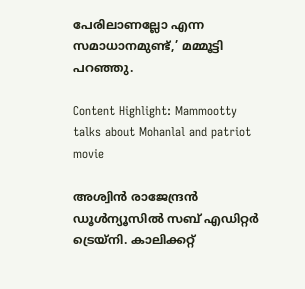പേരിലാണല്ലോ എന്ന സമാധാനമുണ്ട്,’ മമ്മൂട്ടി പറഞ്ഞു.

Content Highlight: Mammootty talks about Mohanlal and patriot movie

അശ്വിന്‍ രാജേന്ദ്രന്‍
ഡൂള്‍ന്യൂസില്‍ സബ് എഡിറ്റര്‍ ട്രെയ്‌നി. കാലിക്കറ്റ്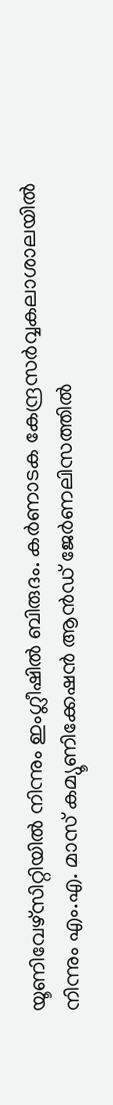യൂണിവേഴ്സിറ്റിയില്‍ നിന്നും ഇംഗ്ലീഷില്‍ ബിരുദം. കര്‍ണാടക കേന്ദ്രസര്‍വ്വകലാശാലയില്‍ നിന്നും എം.എ. മാസ് കമ്യൂണിക്കേഷന്‍ ആന്‍ഡ് ജേര്‍ണലിസത്തില്‍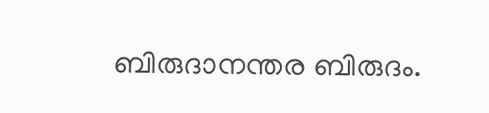ബിരുദാനന്തര ബിരുദം.